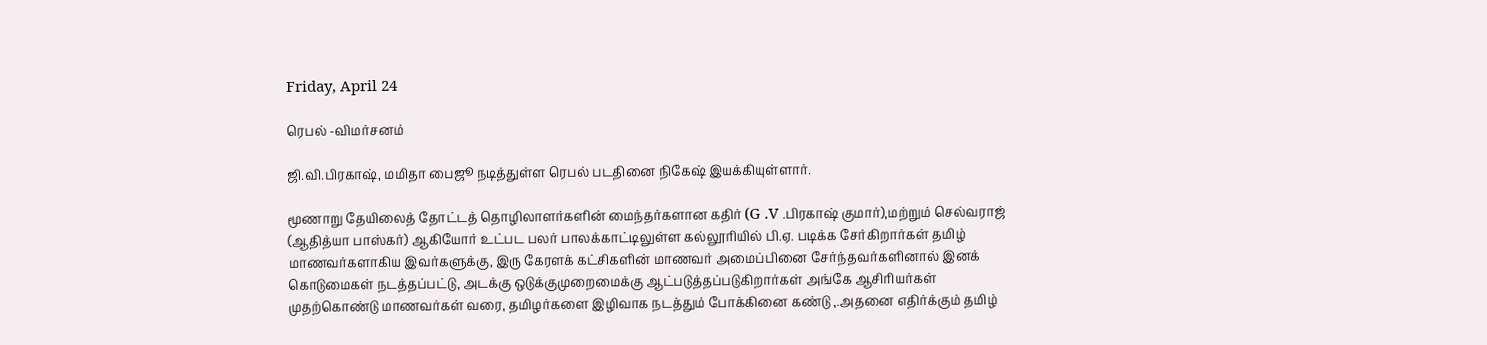Friday, April 24

ரெபல் -விமர்சனம்

ஜி.வி.பிரகாஷ், மமிதா பைஜூ நடித்துள்ள ரெபல் படதினை நிகேஷ் இயக்கியுள்ளார்.

மூணாறு தேயிலைத் தோட்டத் தொழிலாளர்களின் மைந்தர்களான கதிர் (G .V .பிரகாஷ் குமார்),மற்றும் செல்வராஜ் (ஆதித்யா பாஸ்கர்) ஆகியோர் உட்பட பலர் பாலக்காட்டிலுள்ள கல்லூரியில் பி.ஏ. படிக்க சேர்கிறார்கள் தமிழ் மாணவர்களாகிய இவர்களுக்கு, இரு கேரளக் கட்சிகளின் மாணவர் அமைப்பினை சேர்ந்தவர்களினால் இனக் கொடுமைகள் நடத்தப்பட்டு, அடக்கு ஒடுக்குமுறைமைக்கு ஆட்படுத்தப்படுகிறார்கள் அங்கே ஆசிரியர்கள் முதற்கொண்டு மாணவர்கள் வரை, தமிழர்களை இழிவாக நடத்தும் போக்கினை கண்டு ,.அதனை எதிர்க்கும் தமிழ்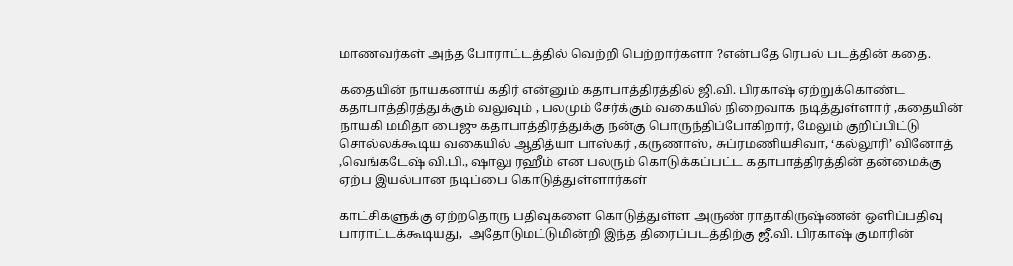மாணவர்கள் அந்த போராட்டத்தில் வெற்றி பெற்றார்களா ?என்பதே ரெபல் படத்தின் கதை.

கதையின் நாயகனாய் கதிர் என்னும் கதாபாத்திரத்தில் ஜி.வி. பிரகாஷ் ஏற்றுக்கொண்ட கதாபாத்திரத்துக்கும் வலுவும் , பலமும் சேர்க்கும் வகையில் நிறைவாக நடித்துள்ளார் ,கதையின் நாயகி மமிதா பைஜு கதாபாத்திரத்துக்கு நன்கு பொருந்திப்போகிறார், மேலும் குறிப்பிட்டு சொல்லக்கூடிய வகையில் ஆதித்யா பாஸ்கர் ,கருணாஸ், சுப்ரமணியசிவா, ‘கல்லூரி’ வினோத் ,வெங்கடேஷ் வி.பி., ஷாலு ரஹீம் என பலரும் கொடுக்கப்பட்ட கதாபாத்திரத்தின் தன்மைக்கு ஏற்ப இயல்பான நடிப்பை கொடுத்துள்ளார்கள்

காட்சிகளுக்கு ஏற்றதொரு பதிவுகளை கொடுத்துள்ள அருண் ராதாகிருஷ்ணன் ஒளிப்பதிவு பாராட்டக்கூடியது,  அதோடுமட்டுமின்றி இந்த திரைப்படத்திற்கு ஜீ.வி. பிரகாஷ் குமாரின்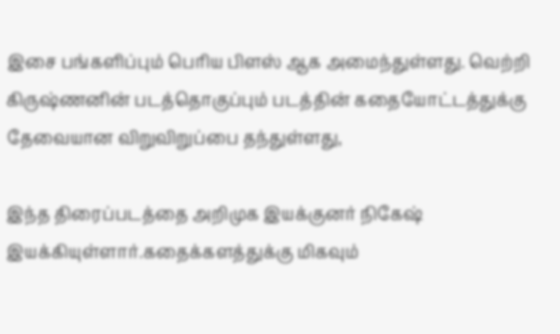இசை பங்களிப்பும் பெரிய பிளஸ் ஆக அமைந்துள்ளது. வெற்றி கிருஷ்ணனின் படத்தொகுப்பும் படத்தின் கதையோட்டத்துக்கு தேவையான விறுவிறுப்பை தந்துள்ளது,

இந்த திரைப்படத்தை அறிமுக இயக்குனர் நிகேஷ் இயக்கியுள்ளார்.கதைக்களத்துக்கு மிகவும்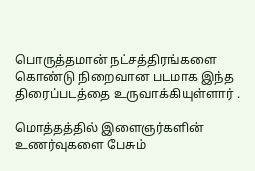பொருத்தமான் நட்சத்திரங்களை கொண்டு நிறைவான படமாக இந்த திரைப்படத்தை உருவாக்கியுள்ளார் .

மொத்தத்தில் இளைஞர்களின் உணர்வுகளை பேசும்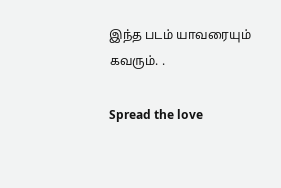இந்த படம் யாவரையும் கவரும். .

Spread the love